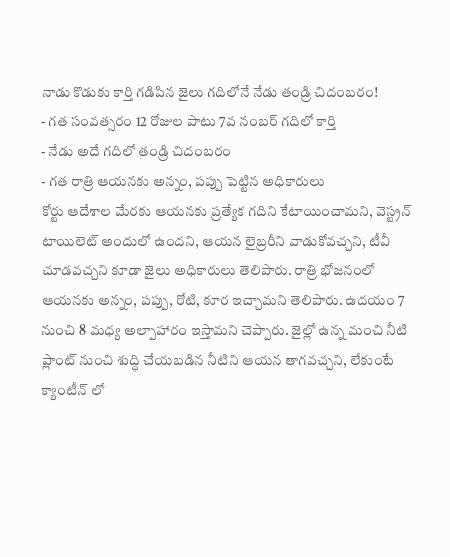నాడు కొడుకు కార్తి గడిపిన జైలు గదిలోనే నేడు తండ్రి చిదంబరం!
- గత సంవత్సరం 12 రోజుల పాటు 7వ నంబర్ గదిలో కార్తి
- నేడు అదే గదిలో తండ్రి చిదంబరం
- గత రాత్రి ఆయనకు అన్నం, పప్పు పెట్టిన అధికారులు
కోర్టు ఆదేశాల మేరకు ఆయనకు ప్రత్యేక గదిని కేటాయించామని, వెస్ట్రన్ టాయిలెట్ అందులో ఉందని, ఆయన లైబ్రరీని వాడుకోవచ్చని, టీవీ చూడవచ్చని కూడా జైలు అధికారులు తెలిపారు. రాత్రి భోజనంలో ఆయనకు అన్నం, పప్పు, రోటి, కూర ఇచ్చామని తెలిపారు. ఉదయం 7 నుంచి 8 మధ్య అల్పాహారం ఇస్తామని చెప్పారు. జైల్లో ఉన్న మంచి నీటి ప్లాంట్ నుంచి శుద్ధి చేయబడిన నీటిని ఆయన తాగవచ్చని, లేకుంటే క్యాంటీన్ లో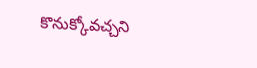కొనుక్కోవచ్చని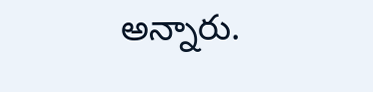అన్నారు.